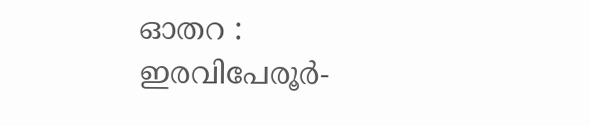ഓതറ : ഇരവിപേരൂർ-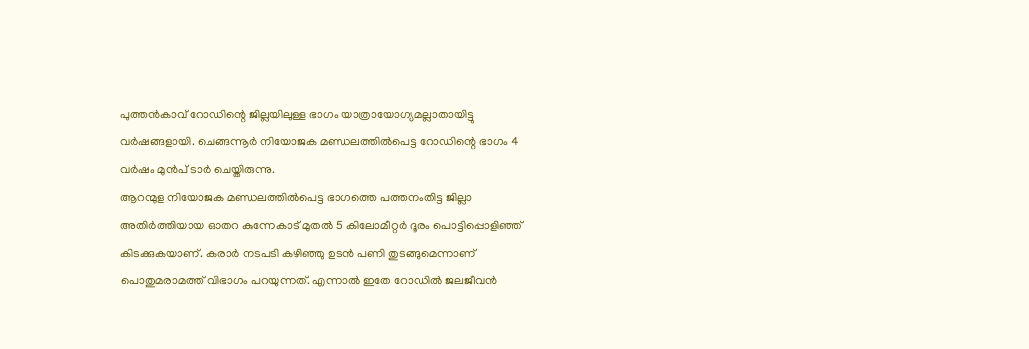പുത്തൻകാവ് റോഡിന്റെ ജില്ലയിലുള്ള ഭാഗം യാത്രായോഗ്യമല്ലാതായിട്ടു വർഷങ്ങളായി. ചെങ്ങന്നൂർ നിയോജക മണ്ഡലത്തിൽപെട്ട റോഡിന്റെ ഭാഗം 4 വർഷം മുൻപ് ടാർ ചെയ്തിരുന്നു.
ആറന്മുള നിയോജക മണ്ഡലത്തിൽപെട്ട ഭാഗത്തെ പത്തനംതിട്ട ജില്ലാ അതിർത്തിയായ ഓതറ കുന്നേകാട് മുതൽ 5 കിലോമീറ്റർ ദൂരം പൊട്ടിപ്പൊളിഞ്ഞ് കിടക്കുകയാണ്. കരാർ നടപടി കഴിഞ്ഞു ഉടൻ പണി തുടങ്ങുമെന്നാണ് പൊതുമരാമത്ത് വിഭാഗം പറയുന്നത്. എന്നാൽ ഇതേ റോഡിൽ ജലജീവൻ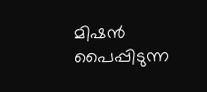മിഷൻ പൈപ്പിടുന്ന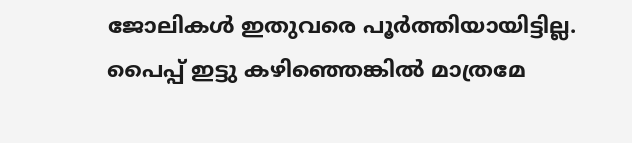ജോലികൾ ഇതുവരെ പൂർത്തിയായിട്ടില്ല. പൈപ്പ് ഇട്ടു കഴിഞ്ഞെങ്കിൽ മാത്രമേ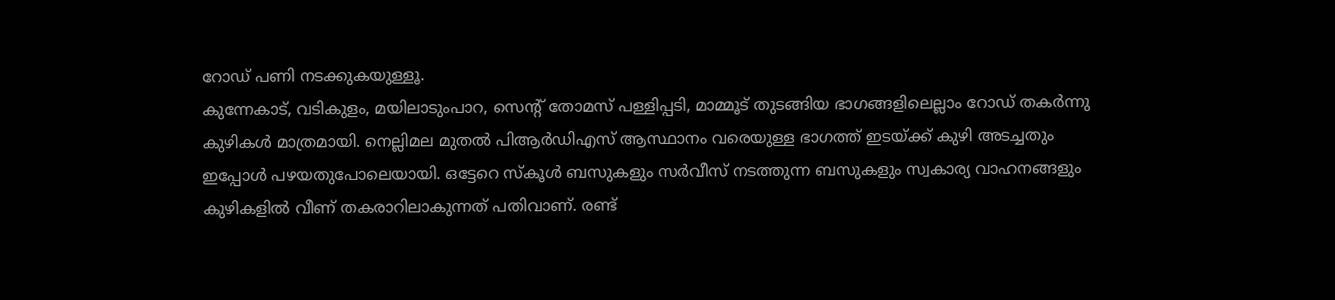റോഡ് പണി നടക്കുകയുള്ളൂ.
കുന്നേകാട്, വടികുളം, മയിലാടുംപാറ, സെന്റ് തോമസ് പള്ളിപ്പടി, മാമ്മൂട് തുടങ്ങിയ ഭാഗങ്ങളിലെല്ലാം റോഡ് തകർന്നു കുഴികൾ മാത്രമായി. നെല്ലിമല മുതൽ പിആർഡിഎസ് ആസ്ഥാനം വരെയുള്ള ഭാഗത്ത് ഇടയ്ക്ക് കുഴി അടച്ചതും ഇപ്പോൾ പഴയതുപോലെയായി. ഒട്ടേറെ സ്കൂൾ ബസുകളും സർവീസ് നടത്തുന്ന ബസുകളും സ്വകാര്യ വാഹനങ്ങളും കുഴികളിൽ വീണ് തകരാറിലാകുന്നത് പതിവാണ്. രണ്ട്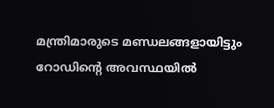മന്ത്രിമാരുടെ മണ്ഡലങ്ങളായിട്ടും റോഡിന്റെ അവസ്ഥയിൽ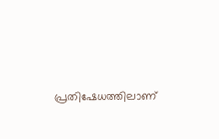പ്രതിഷേധത്തിലാണ്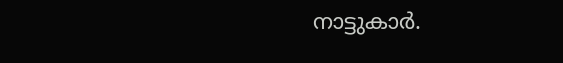നാട്ടുകാർ.